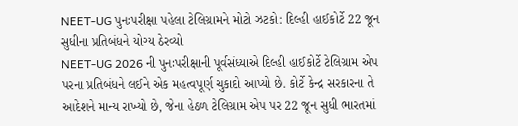NEET-UG પુનઃપરીક્ષા પહેલા ટેલિગ્રામને મોટો ઝટકો: દિલ્હી હાઈકોર્ટે 22 જૂન સુધીના પ્રતિબંધને યોગ્ય ઠેરવ્યો
NEET-UG 2026 ની પુનઃપરીક્ષાની પૂર્વસંધ્યાએ દિલ્હી હાઈકોર્ટે ટેલિગ્રામ એપ પરના પ્રતિબંધને લઈને એક મહત્વપૂર્ણ ચુકાદો આપ્યો છે. કોર્ટે કેન્દ્ર સરકારના તે આદેશને માન્ય રાખ્યો છે, જેના હેઠળ ટેલિગ્રામ એપ પર 22 જૂન સુધી ભારતમાં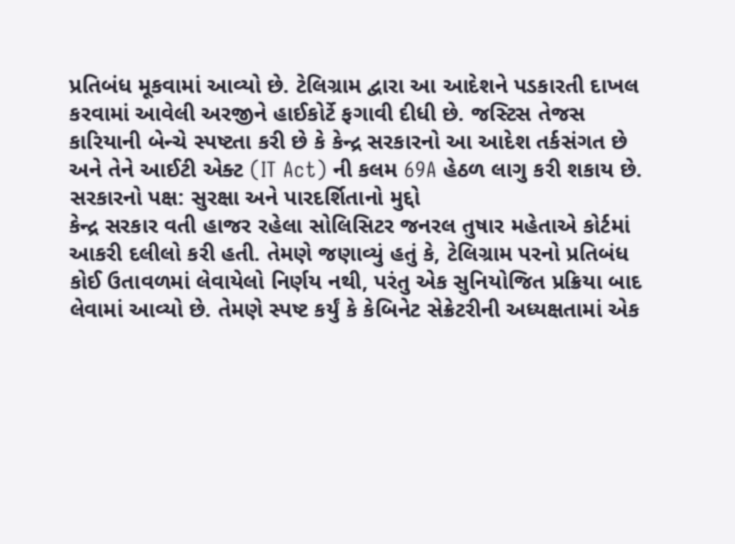પ્રતિબંધ મૂકવામાં આવ્યો છે. ટેલિગ્રામ દ્વારા આ આદેશને પડકારતી દાખલ કરવામાં આવેલી અરજીને હાઈકોર્ટે ફગાવી દીધી છે. જસ્ટિસ તેજસ કારિયાની બેન્ચે સ્પષ્ટતા કરી છે કે કેન્દ્ર સરકારનો આ આદેશ તર્કસંગત છે અને તેને આઈટી એક્ટ (IT Act) ની કલમ 69A હેઠળ લાગુ કરી શકાય છે.
સરકારનો પક્ષ: સુરક્ષા અને પારદર્શિતાનો મુદ્દો
કેન્દ્ર સરકાર વતી હાજર રહેલા સોલિસિટર જનરલ તુષાર મહેતાએ કોર્ટમાં આકરી દલીલો કરી હતી. તેમણે જણાવ્યું હતું કે, ટેલિગ્રામ પરનો પ્રતિબંધ કોઈ ઉતાવળમાં લેવાયેલો નિર્ણય નથી, પરંતુ એક સુનિયોજિત પ્રક્રિયા બાદ લેવામાં આવ્યો છે. તેમણે સ્પષ્ટ કર્યું કે કેબિનેટ સેક્રેટરીની અધ્યક્ષતામાં એક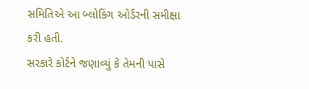સમિતિએ આ બ્લોકિંગ ઓર્ડરની સમીક્ષા કરી હતી.
સરકારે કોર્ટને જણાવ્યું કે તેમની પાસે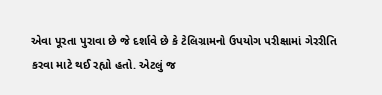એવા પૂરતા પુરાવા છે જે દર્શાવે છે કે ટેલિગ્રામનો ઉપયોગ પરીક્ષામાં ગેરરીતિ કરવા માટે થઈ રહ્યો હતો. એટલું જ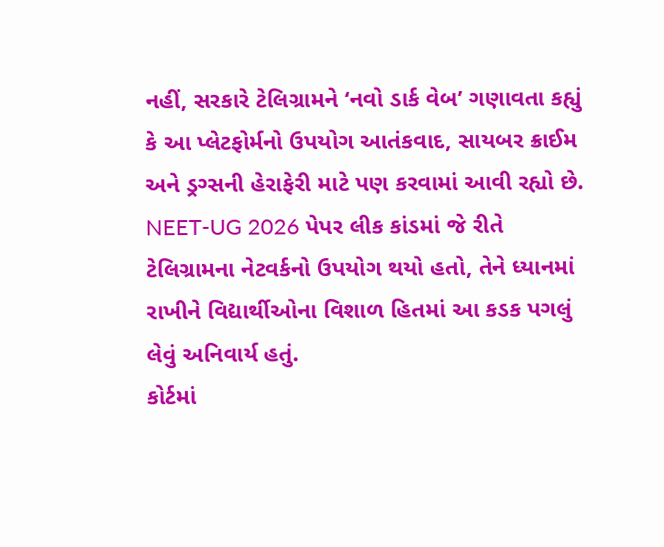નહીં, સરકારે ટેલિગ્રામને ‘નવો ડાર્ક વેબ’ ગણાવતા કહ્યું કે આ પ્લેટફોર્મનો ઉપયોગ આતંકવાદ, સાયબર ક્રાઈમ અને ડ્રગ્સની હેરાફેરી માટે પણ કરવામાં આવી રહ્યો છે. NEET-UG 2026 પેપર લીક કાંડમાં જે રીતે ટેલિગ્રામના નેટવર્કનો ઉપયોગ થયો હતો, તેને ધ્યાનમાં રાખીને વિદ્યાર્થીઓના વિશાળ હિતમાં આ કડક પગલું લેવું અનિવાર્ય હતું.
કોર્ટમાં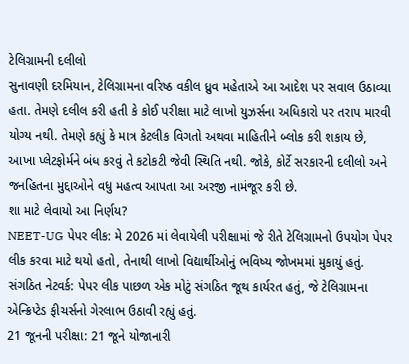ટેલિગ્રામની દલીલો
સુનાવણી દરમિયાન, ટેલિગ્રામના વરિષ્ઠ વકીલ ધ્રુવ મહેતાએ આ આદેશ પર સવાલ ઉઠાવ્યા હતા. તેમણે દલીલ કરી હતી કે કોઈ પરીક્ષા માટે લાખો યુઝર્સના અધિકારો પર તરાપ મારવી યોગ્ય નથી. તેમણે કહ્યું કે માત્ર કેટલીક વિગતો અથવા માહિતીને બ્લોક કરી શકાય છે, આખા પ્લેટફોર્મને બંધ કરવું તે કટોકટી જેવી સ્થિતિ નથી. જોકે, કોર્ટે સરકારની દલીલો અને જનહિતના મુદ્દાઓને વધુ મહત્વ આપતા આ અરજી નામંજૂર કરી છે.
શા માટે લેવાયો આ નિર્ણય?
NEET-UG પેપર લીક: મે 2026 માં લેવાયેલી પરીક્ષામાં જે રીતે ટેલિગ્રામનો ઉપયોગ પેપર લીક કરવા માટે થયો હતો, તેનાથી લાખો વિદ્યાર્થીઓનું ભવિષ્ય જોખમમાં મુકાયું હતું.
સંગઠિત નેટવર્ક: પેપર લીક પાછળ એક મોટું સંગઠિત જૂથ કાર્યરત હતું, જે ટેલિગ્રામના એન્ક્રિપ્ટેડ ફીચર્સનો ગેરલાભ ઉઠાવી રહ્યું હતું.
21 જૂનની પરીક્ષા: 21 જૂને યોજાનારી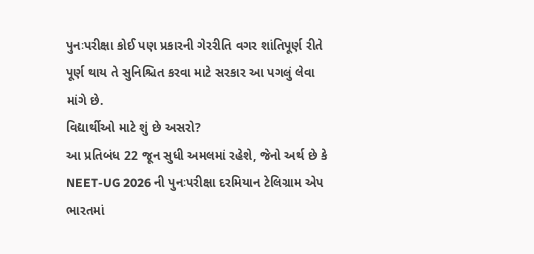પુનઃપરીક્ષા કોઈ પણ પ્રકારની ગેરરીતિ વગર શાંતિપૂર્ણ રીતે પૂર્ણ થાય તે સુનિશ્ચિત કરવા માટે સરકાર આ પગલું લેવા માંગે છે.
વિદ્યાર્થીઓ માટે શું છે અસરો?
આ પ્રતિબંધ 22 જૂન સુધી અમલમાં રહેશે, જેનો અર્થ છે કે NEET-UG 2026 ની પુનઃપરીક્ષા દરમિયાન ટેલિગ્રામ એપ ભારતમાં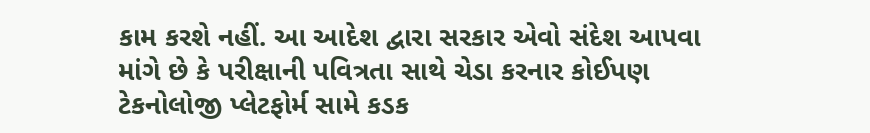કામ કરશે નહીં. આ આદેશ દ્વારા સરકાર એવો સંદેશ આપવા માંગે છે કે પરીક્ષાની પવિત્રતા સાથે ચેડા કરનાર કોઈપણ ટેકનોલોજી પ્લેટફોર્મ સામે કડક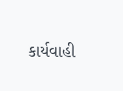કાર્યવાહી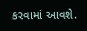કરવામાં આવશે.